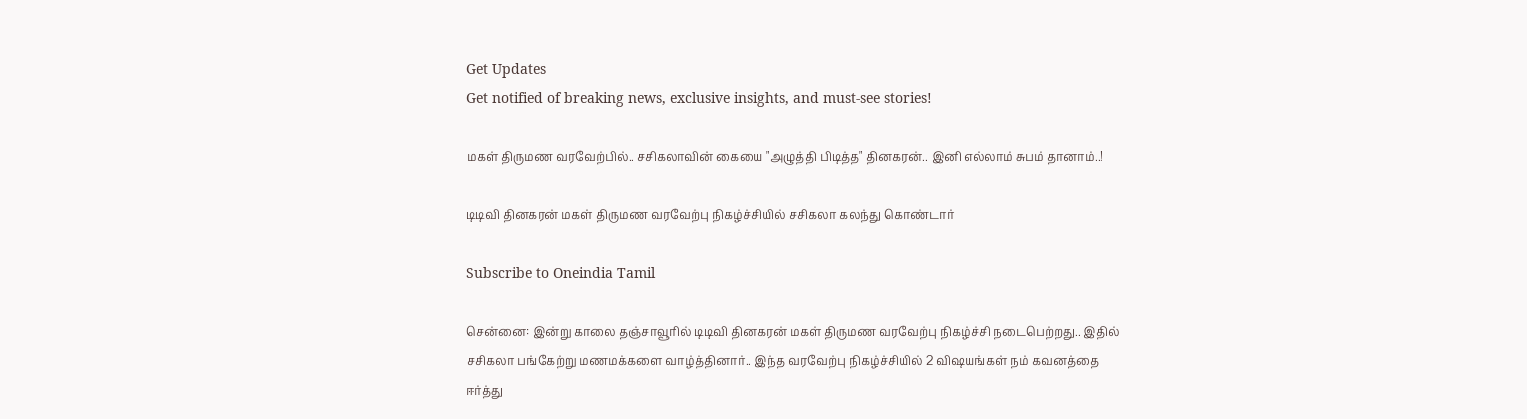Get Updates
Get notified of breaking news, exclusive insights, and must-see stories!

மகள் திருமண வரவேற்பில்.. சசிகலாவின் கையை "அழுத்தி பிடித்த" தினகரன்.. இனி எல்லாம் சுபம் தானாம்..!

டிடிவி தினகரன் மகள் திருமண வரவேற்பு நிகழ்ச்சியில் சசிகலா கலந்து கொண்டார்

Subscribe to Oneindia Tamil

சென்னை: இன்று காலை தஞ்சாவூரில் டிடிவி தினகரன் மகள் திருமண வரவேற்பு நிகழ்ச்சி நடைபெற்றது.. இதில் சசிகலா பங்கேற்று மணமக்களை வாழ்த்தினார்.. இந்த வரவேற்பு நிகழ்ச்சியில் 2 விஷயங்கள் நம் கவனத்தை ஈர்த்து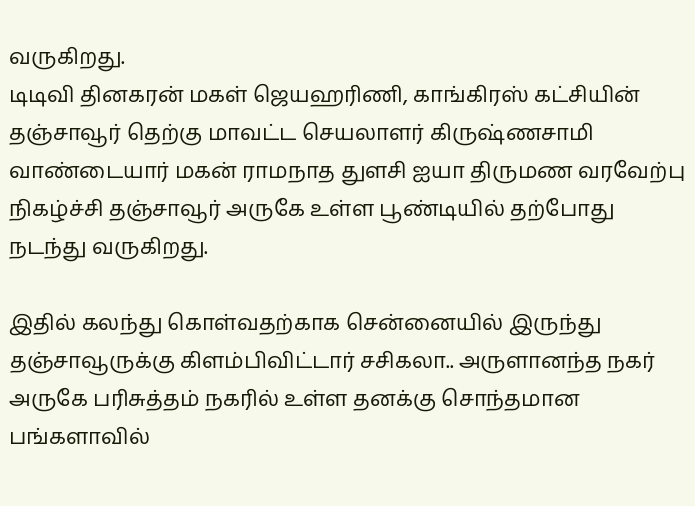வருகிறது.
டிடிவி தினகரன் மகள் ஜெயஹரிணி, காங்கிரஸ் கட்சியின் தஞ்சாவூர் தெற்கு மாவட்ட செயலாளர் கிருஷ்ணசாமி வாண்டையார் மகன் ராமநாத துளசி ஐயா திருமண வரவேற்பு நிகழ்ச்சி தஞ்சாவூர் அருகே உள்ள பூண்டியில் தற்போது நடந்து வருகிறது.

இதில் கலந்து கொள்வதற்காக சென்னையில் இருந்து தஞ்சாவூருக்கு கிளம்பிவிட்டார் சசிகலா.. அருளானந்த நகர் அருகே பரிசுத்தம் நகரில் உள்ள தனக்கு சொந்தமான பங்களாவில்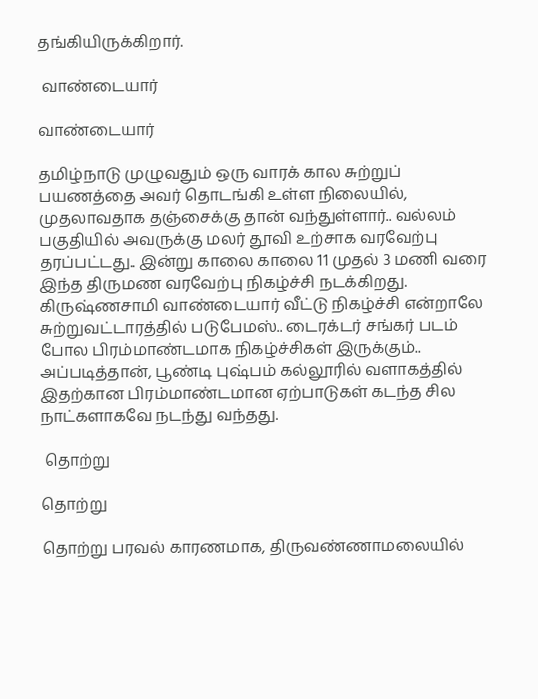தங்கியிருக்கிறார்.

 வாண்டையார்

வாண்டையார்

தமிழ்நாடு முழுவதும் ஒரு வாரக் கால சுற்றுப் பயணத்தை அவர் தொடங்கி உள்ள நிலையில், முதலாவதாக தஞ்சைக்கு தான் வந்துள்ளார்.. வல்லம் பகுதியில் அவருக்கு மலர் தூவி உற்சாக வரவேற்பு தரப்பட்டது.. இன்று காலை காலை 11 முதல் 3 மணி வரை இந்த திருமண வரவேற்பு நிகழ்ச்சி நடக்கிறது. கிருஷ்ணசாமி வாண்டையார் வீட்டு நிகழ்ச்சி என்றாலே சுற்றுவட்டாரத்தில் படுபேமஸ்.. டைரக்டர் சங்கர் படம் போல பிரம்மாண்டமாக நிகழ்ச்சிகள் இருக்கும்.. அப்படித்தான், பூண்டி புஷ்பம் கல்லூரில் வளாகத்தில் இதற்கான பிரம்மாண்டமான ஏற்பாடுகள் கடந்த சில நாட்களாகவே நடந்து வந்தது.

 தொற்று

தொற்று

தொற்று பரவல் காரணமாக, திருவண்ணாமலையில்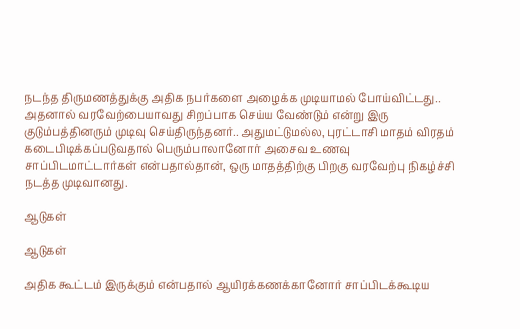நடந்த திருமணத்துக்கு அதிக நபர்களை அழைக்க முடியாமல் போய்விட்டது.. அதனால் வரவேற்பையாவது சிறப்பாக செய்ய வேண்டும் என்று இரு குடும்பத்தினரும் முடிவு செய்திருந்தனர்.. அதுமட்டுமல்ல, புரட்டாசி மாதம் விரதம் கடைபிடிக்கப்படுவதால் பெரும்பாலானோர் அசைவ உணவு சாப்பிடமாட்டார்கள் என்பதால்தான், ஒரு மாதத்திற்கு பிறகு வரவேற்பு நிகழ்ச்சி நடத்த முடிவானது.

ஆடுகள்

ஆடுகள்

அதிக கூட்டம் இருக்கும் என்பதால் ஆயிரக்கணக்கானோர் சாப்பிடக்கூடிய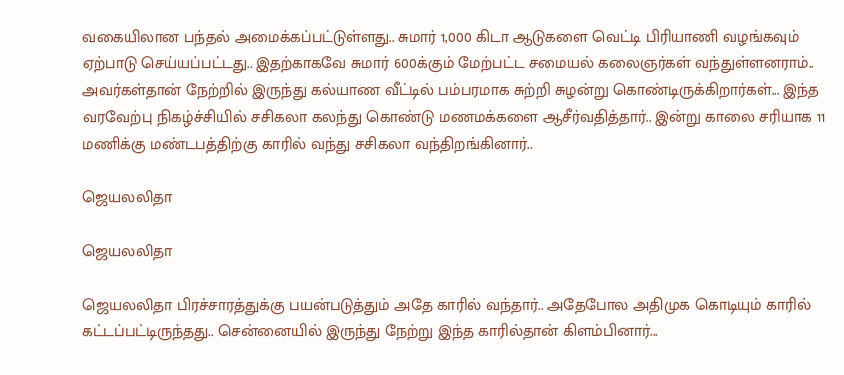வகையிலான பந்தல் அமைக்கப்பட்டுள்ளது.. சுமார் 1,000 கிடா ஆடுகளை வெட்டி பிரியாணி வழங்கவும் ஏற்பாடு செய்யப்பட்டது.. இதற்காகவே சுமார் 600க்கும் மேற்பட்ட சமையல் கலைஞர்கள் வந்துள்ளனராம்.. அவர்கள்தான் நேற்றில் இருந்து கல்யாண வீட்டில் பம்பரமாக சுற்றி சுழன்று கொண்டிருக்கிறார்கள்... இந்த வரவேற்பு நிகழ்ச்சியில் சசிகலா கலந்து கொண்டு மணமக்களை ஆசீர்வதித்தார்.. இன்று காலை சரியாக 11 மணிக்கு மண்டபத்திற்கு காரில் வந்து சசிகலா வந்திறங்கினார்..

ஜெயலலிதா

ஜெயலலிதா

ஜெயலலிதா பிரச்சாரத்துக்கு பயன்படுத்தும் அதே காரில் வந்தார்.. அதேபோல அதிமுக கொடியும் காரில் கட்டப்பட்டிருந்தது.. சென்னையில் இருந்து நேற்று இந்த காரில்தான் கிளம்பினார்...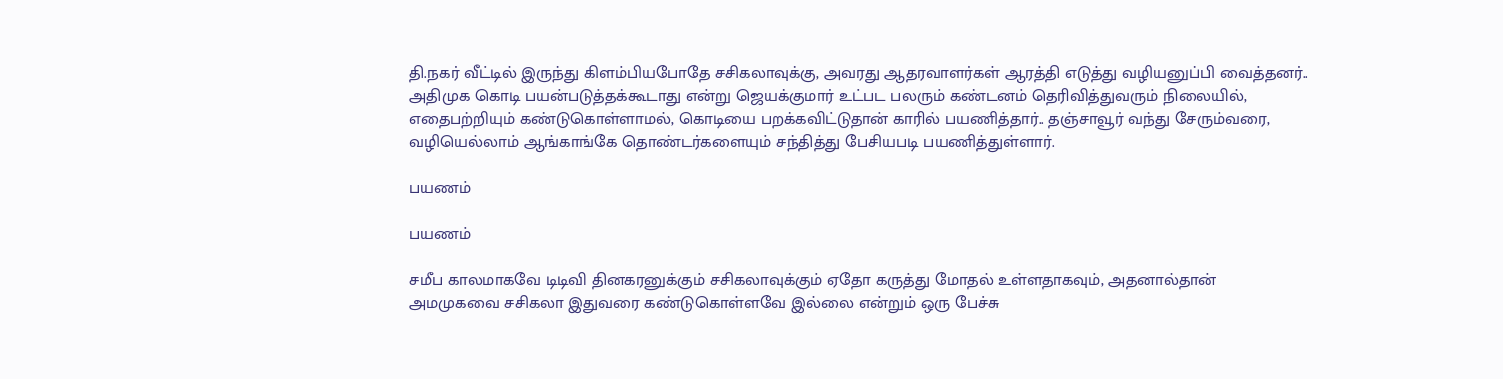தி.நகர் வீட்டில் இருந்து கிளம்பியபோதே சசிகலாவுக்கு, அவரது ஆதரவாளர்கள் ஆரத்தி எடுத்து வழியனுப்பி வைத்தனர்.. அதிமுக கொடி பயன்படுத்தக்கூடாது என்று ஜெயக்குமார் உட்பட பலரும் கண்டனம் தெரிவித்துவரும் நிலையில், எதைபற்றியும் கண்டுகொள்ளாமல், கொடியை பறக்கவிட்டுதான் காரில் பயணித்தார்.. தஞ்சாவூர் வந்து சேரும்வரை, வழியெல்லாம் ஆங்காங்கே தொண்டர்களையும் சந்தித்து பேசியபடி பயணித்துள்ளார்.

பயணம்

பயணம்

சமீப காலமாகவே டிடிவி தினகரனுக்கும் சசிகலாவுக்கும் ஏதோ கருத்து மோதல் உள்ளதாகவும், அதனால்தான் அமமுகவை சசிகலா இதுவரை கண்டுகொள்ளவே இல்லை என்றும் ஒரு பேச்சு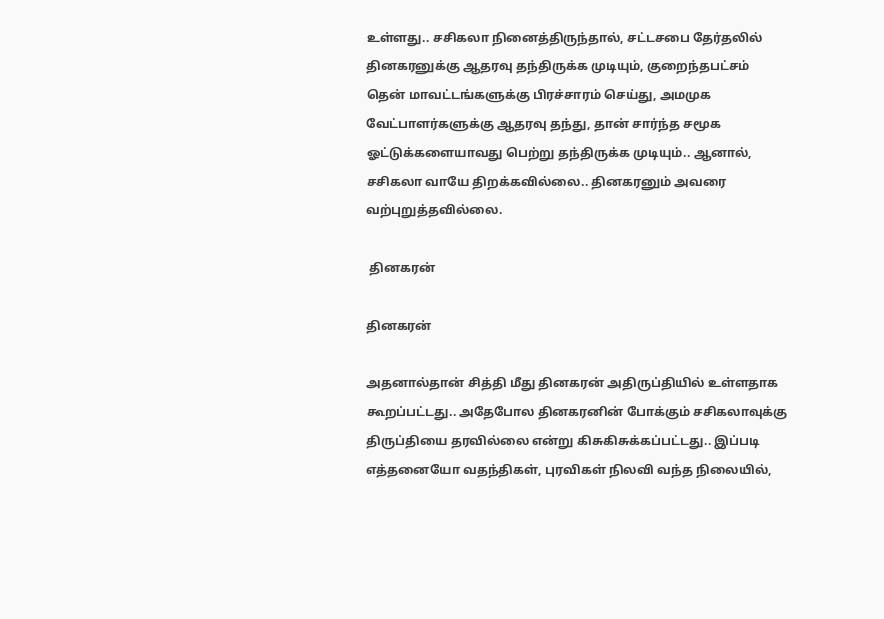உள்ளது.. சசிகலா நினைத்திருந்தால், சட்டசபை தேர்தலில் தினகரனுக்கு ஆதரவு தந்திருக்க முடியும், குறைந்தபட்சம் தென் மாவட்டங்களுக்கு பிரச்சாரம் செய்து, அமமுக வேட்பாளர்களுக்கு ஆதரவு தந்து, தான் சார்ந்த சமூக ஓட்டுக்களையாவது பெற்று தந்திருக்க முடியும்.. ஆனால், சசிகலா வாயே திறக்கவில்லை.. தினகரனும் அவரை வற்புறுத்தவில்லை.

 தினகரன்

தினகரன்

அதனால்தான் சித்தி மீது தினகரன் அதிருப்தியில் உள்ளதாக கூறப்பட்டது.. அதேபோல தினகரனின் போக்கும் சசிகலாவுக்கு திருப்தியை தரவில்லை என்று கிசுகிசுக்கப்பட்டது.. இப்படி எத்தனையோ வதந்திகள், புரவிகள் நிலவி வந்த நிலையில்,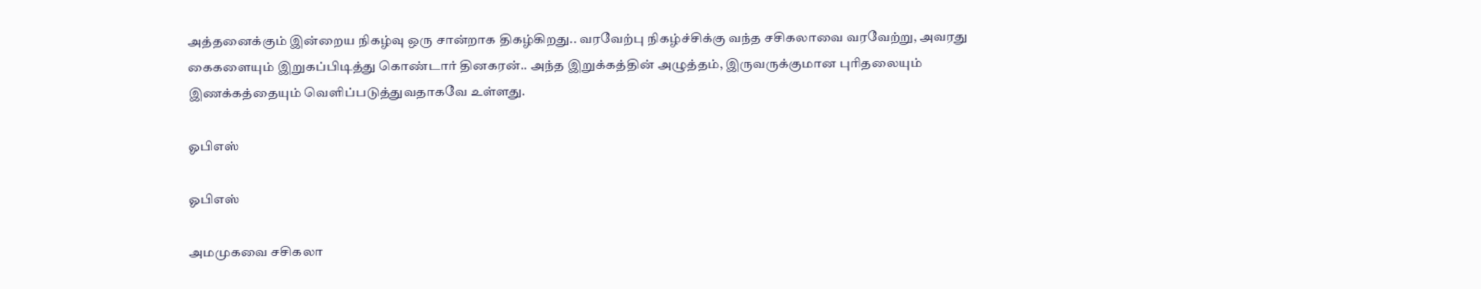அத்தனைக்கும் இன்றைய நிகழ்வு ஒரு சான்றாக திகழ்கிறது.. வரவேற்பு நிகழ்ச்சிக்கு வந்த சசிகலாவை வரவேற்று, அவரது கைகளையும் இறுகப்பிடித்து கொண்டார் தினகரன்.. அந்த இறுக்கத்தின் அழுத்தம், இருவருக்குமான புரிதலையும் இணக்கத்தையும் வெளிப்படுத்துவதாகவே உள்ளது.

ஓபிஎஸ்

ஓபிஎஸ்

அமமுகவை சசிகலா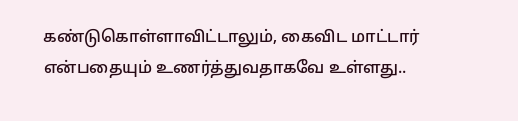கண்டுகொள்ளாவிட்டாலும், கைவிட மாட்டார் என்பதையும் உணர்த்துவதாகவே உள்ளது..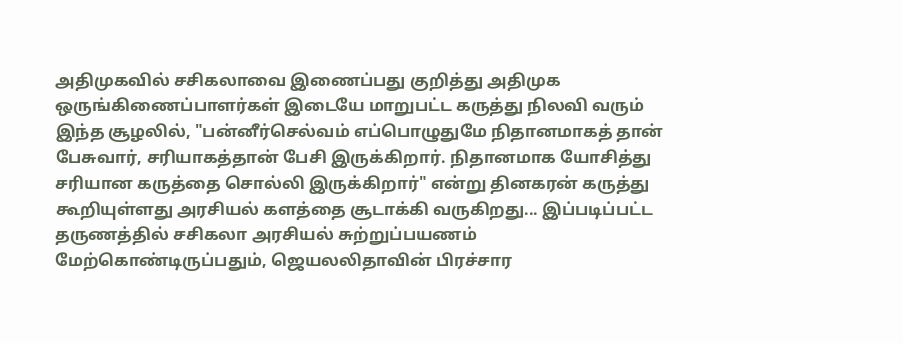அதிமுகவில் சசிகலாவை இணைப்பது குறித்து அதிமுக ஒருங்கிணைப்பாளர்கள் இடையே மாறுபட்ட கருத்து நிலவி வரும் இந்த சூழலில், "பன்னீர்செல்வம் எப்பொழுதுமே நிதானமாகத் தான் பேசுவார், சரியாகத்தான் பேசி இருக்கிறார். நிதானமாக யோசித்து சரியான கருத்தை சொல்லி இருக்கிறார்" என்று தினகரன் கருத்து கூறியுள்ளது அரசியல் களத்தை சூடாக்கி வருகிறது... இப்படிப்பட்ட தருணத்தில் சசிகலா அரசியல் சுற்றுப்பயணம் மேற்கொண்டிருப்பதும், ஜெயலலிதாவின் பிரச்சார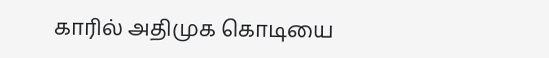காரில் அதிமுக கொடியை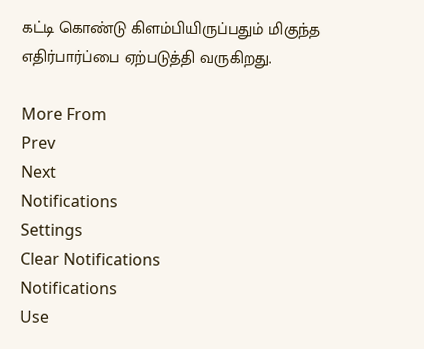கட்டி கொண்டு கிளம்பியிருப்பதும் மிகுந்த எதிர்பார்ப்பை ஏற்படுத்தி வருகிறது.

More From
Prev
Next
Notifications
Settings
Clear Notifications
Notifications
Use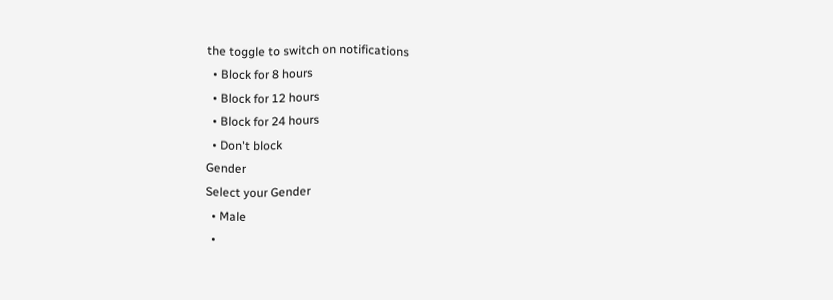the toggle to switch on notifications
  • Block for 8 hours
  • Block for 12 hours
  • Block for 24 hours
  • Don't block
Gender
Select your Gender
  • Male
  •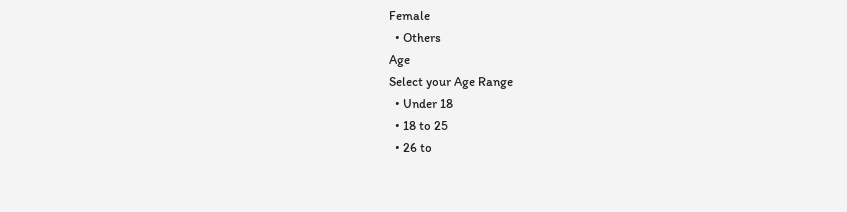Female
  • Others
Age
Select your Age Range
  • Under 18
  • 18 to 25
  • 26 to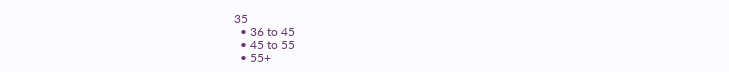35
  • 36 to 45
  • 45 to 55
  • 55+